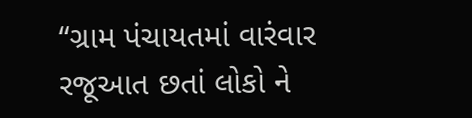“ગ્રામ પંચાયતમાં વારંવાર રજૂઆત છતાં લોકો ને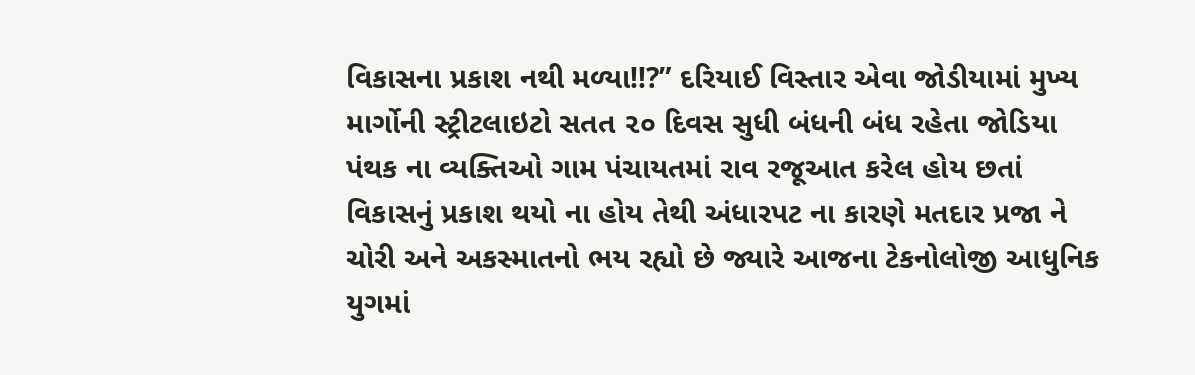વિકાસના પ્રકાશ નથી મળ્યા!!?” દરિયાઈ વિસ્તાર એવા જોડીયામાં મુખ્ય માર્ગોની સ્ટ્રીટલાઇટો સતત ૨૦ દિવસ સુધી બંધની બંધ રહેતા જોડિયા પંથક ના વ્યક્તિઓ ગામ પંચાયતમાં રાવ રજૂઆત કરેલ હોય છતાં વિકાસનું પ્રકાશ થયો ના હોય તેથી અંધારપટ ના કારણે મતદાર પ્રજા ને ચોરી અને અકસ્માતનો ભય રહ્યો છે જ્યારે આજના ટેકનોલોજી આધુનિક યુગમાં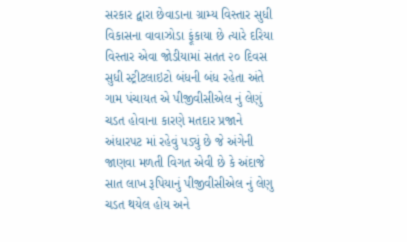સરકાર દ્વારા છેવાડાના ગ્રામ્ય વિસ્તાર સુધી વિકાસના વાવાઝોડા ફૂંકાયા છે ત્યારે દરિયા વિસ્તાર એવા જોડીયામાં સતત ૨૦ દિવસ સુધી સ્ટ્રીટલાઇટો બંધની બંધ રહેતા અંતે ગામ પંચાયત એ પીજીવીસીએલ નું લેણું ચડત હોવાના કારણે મતદાર પ્રજાને અંધારપટ માં રહેવું પડ્યું છે જે અંગેની જાણવા મળતી વિગત એવી છે કે અંદાજે સાત લાખ રૂપિયાનું પીજીવીસીએલ નું લેણુ ચડત થયેલ હોય અને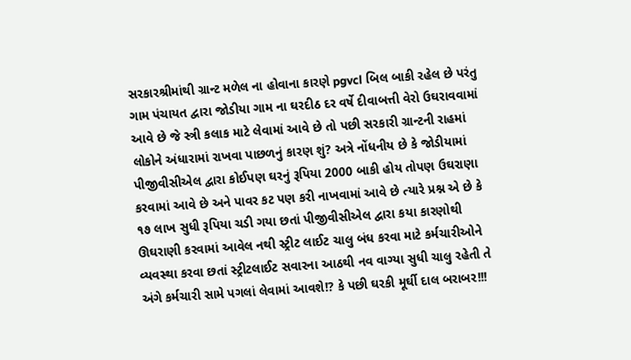સરકારશ્રીમાંથી ગ્રાન્ટ મળેલ ના હોવાના કારણે pgvcl બિલ બાકી રહેલ છે પરંતુ ગામ પંચાયત દ્વારા જોડીયા ગામ ના ઘરદીઠ દર વર્ષે દીવાબત્તી વેરો ઉઘરાવવામાં આવે છે જે સ્ત્રી કલાક માટે લેવામાં આવે છે તો પછી સરકારી ગ્રાન્ટની રાહમાં લોકોને અંધારામાં રાખવા પાછળનું કારણ શું? અત્રે નોંધનીય છે કે જોડીયામાં પીજીવીસીએલ દ્વારા કોઈપણ ઘરનું રૂપિયા 2000 બાકી હોય તોપણ ઉઘરાણા કરવામાં આવે છે અને પાવર કટ પણ કરી નાખવામાં આવે છે ત્યારે પ્રશ્ન એ છે કે ૧૭ લાખ સુધી રૂપિયા ચડી ગયા છતાં પીજીવીસીએલ દ્વારા કયા કારણોથી ઊઘરાણી કરવામાં આવેલ નથી સ્ટ્રીટ લાઈટ ચાલુ બંધ કરવા માટે કર્મચારીઓને વ્યવસ્થા કરવા છતાં સ્ટ્રીટલાઈટ સવારના આઠથી નવ વાગ્યા સુધી ચાલુ રહેતી તે અંગે કર્મચારી સામે પગલાં લેવામાં આવશે!? કે પછી ઘરકી મૂર્ઘી દાલ બરાબર!!!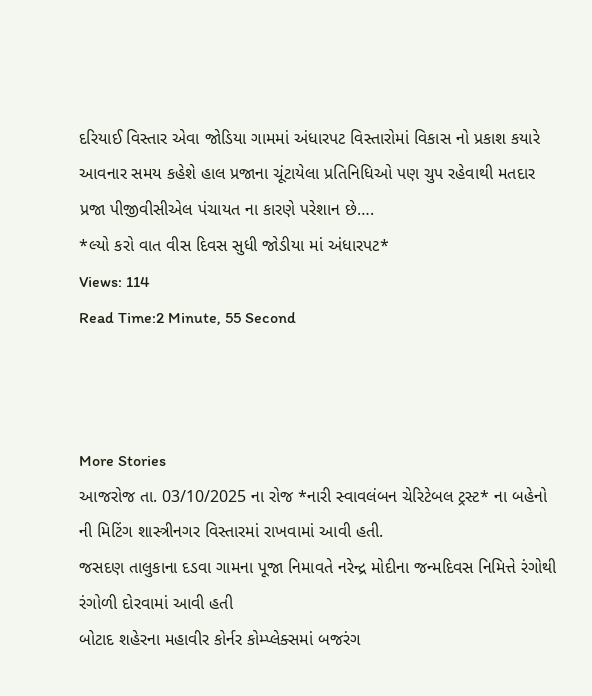દરિયાઈ વિસ્તાર એવા જોડિયા ગામમાં અંધારપટ વિસ્તારોમાં વિકાસ નો પ્રકાશ કયારે આવનાર સમય કહેશે હાલ પ્રજાના ચૂંટાયેલા પ્રતિનિધિઓ પણ ચુપ રહેવાથી મતદાર પ્રજા પીજીવીસીએલ પંચાયત ના કારણે પરેશાન છે….
*લ્યો કરો વાત વીસ દિવસ સુધી જોડીયા માં અંધારપટ*
Views: 114
Read Time:2 Minute, 55 Second



More Stories
આજરોજ તા. 03/10/2025 ના રોજ *નારી સ્વાવલંબન ચેરિટેબલ ટ્રસ્ટ* ના બહેનો ની મિટિંગ શાસ્ત્રીનગર વિસ્તારમાં રાખવામાં આવી હતી.
જસદણ તાલુકાના દડવા ગામના પૂજા નિમાવતે નરેન્દ્ર મોદીના જન્મદિવસ નિમિત્તે રંગોથી રંગોળી દોરવામાં આવી હતી
બોટાદ શહેરના મહાવીર કોર્નર કોમ્પ્લેક્સમાં બજરંગ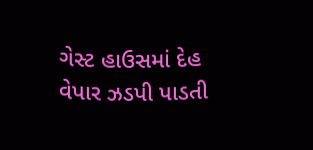ગેસ્ટ હાઉસમાં દેહ વેપાર ઝડપી પાડતી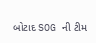બોટાદ SOG ની ટીમ